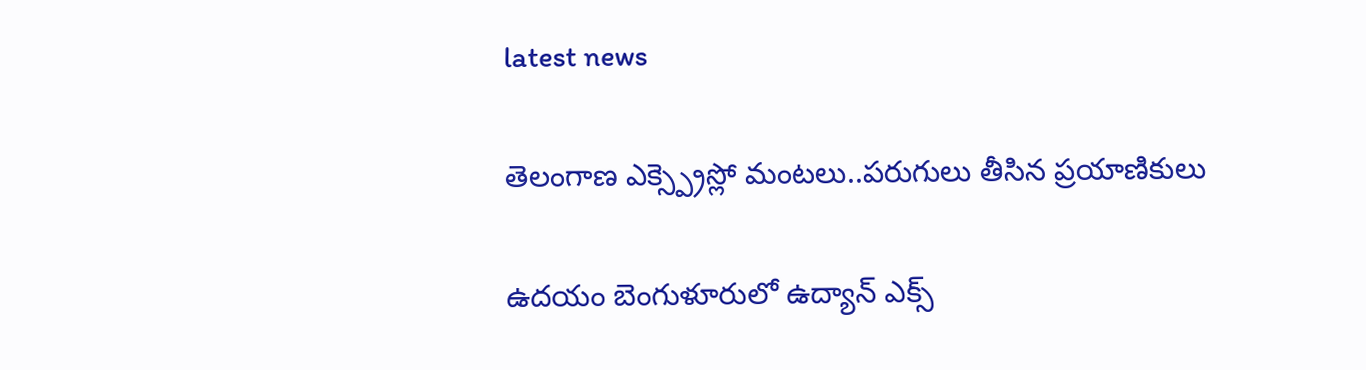latest news

తెలంగాణ ఎక్స్ప్రెస్లో మంటలు..పరుగులు తీసిన ప్రయాణికులు

ఉదయం బెంగుళూరులో ఉద్యాన్ ఎక్స్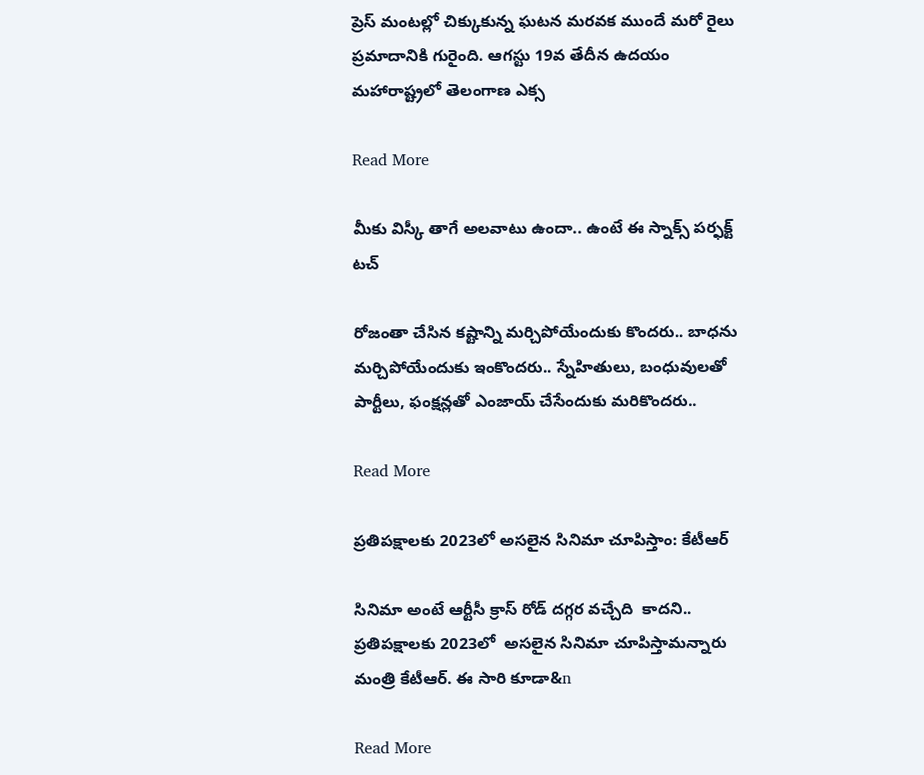ప్రెస్ మంటల్లో చిక్కుకున్న ఘటన మరవక ముందే మరో రైలు ప్రమాదానికి గురైంది. ఆగస్టు 19వ తేదీన ఉదయం మహారాష్ట్రలో తెలంగాణ ఎక్స

Read More

మీకు విస్కీ తాగే అల‌వాటు ఉందా.. ఉంటే ఈ స్నాక్స్ ప‌ర్ఫ‌క్ట్ ట‌చ్

రోజంతా చేసిన కష్టాన్ని మర్చిపోయేందుకు కొందరు.. బాధను మర్చిపోయేందుకు ఇంకొందరు.. స్నేహితులు, బంధువులతో పార్టీలు, ఫంక్షన్లతో ఎంజాయ్ చేసేందుకు మరికొందరు..

Read More

ప్రతిపక్షాలకు 2023లో అసలైన సినిమా చూపిస్తాం: కేటీఆర్

సినిమా అంటే ఆర్టీసీ క్రాస్ రోడ్ దగ్గర వచ్చేది  కాదని.. ప్రతిపక్షాలకు 2023లో  అసలైన సినిమా చూపిస్తామన్నారు మంత్రి కేటీఆర్. ఈ సారి కూడా&n

Read More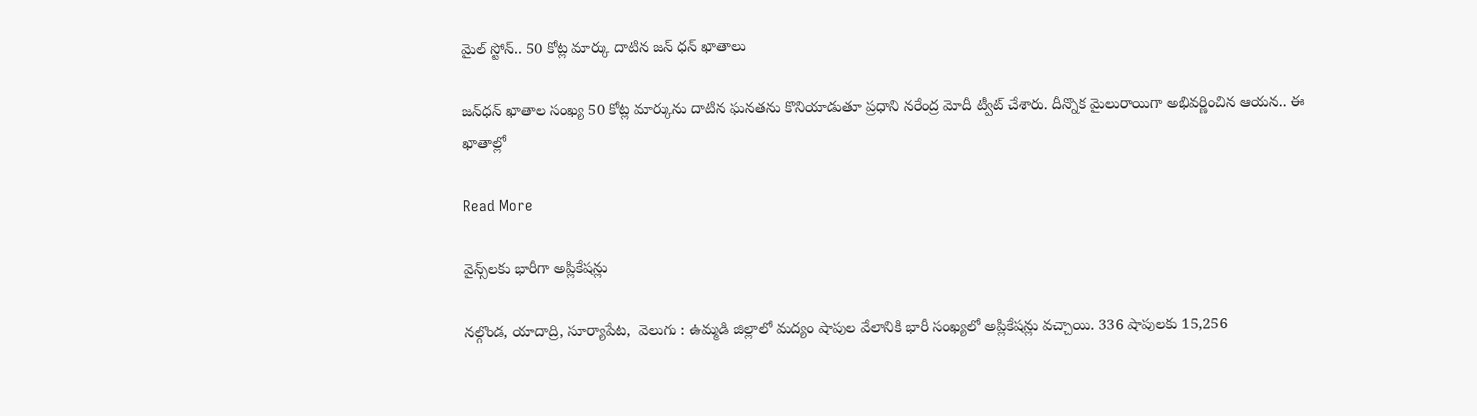మైల్ స్టోన్.. 50 కోట్ల మార్కు దాటిన జన్ ధన్ ఖాతాలు

జన్‌ధన్ ఖాతాల సంఖ్య 50 కోట్ల మార్కును దాటిన ఘనతను కొనియాడుతూ ప్రధాని నరేంద్ర మోదీ ట్వీట్ చేశారు. దీన్నొక మైలురాయిగా అభివర్ణించిన ఆయన.. ఈ ఖాతాల్లో

Read More

వైన్స్‌‌లకు భారీగా అప్లికేషన్లు

నల్గొండ, యాదాద్రి, సూర్యాపేట,  వెలుగు : ఉమ్మడి జిల్లాలో మద్యం షాపుల వేలానికి భారీ సంఖ్యలో అప్లికేషన్లు వచ్చాయి. 336 షాపులకు 15,256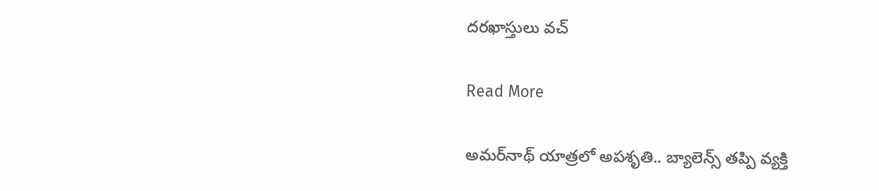దరఖాస్తులు వచ్

Read More

అమర్‌నాథ్ యాత్రలో అపశృతి.. బ్యాలెన్స్ తప్పి వ్యక్తి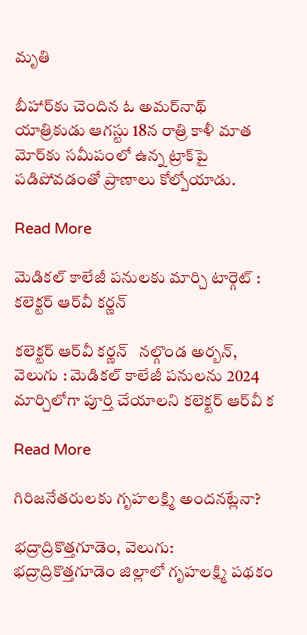మృతి

బీహార్‌కు చెందిన ఓ అమర్‌నాథ్ యాత్రికుడు ఆగస్టు 18న రాత్రి కాళీ మాత మోర్‌కు సమీపంలో ఉన్న ట్రాక్‌పై పడిపోవడంతో ప్రాణాలు కోల్పోయాడు.

Read More

మెడికల్ కాలేజీ పనులకు మార్చి టార్గెట్ : కలెక్టర్ ఆర్‌‌వీ కర్ణన్

కలెక్టర్ ఆర్‌‌వీ కర్ణన్   నల్గొండ అర్బన్, వెలుగు : మెడికల్ కాలేజీ పనులను 2024 మార్చిలోగా పూర్తి చేయాలని కలెక్టర్ ఆర్‌‌వీ క

Read More

గిరిజనేతరులకు గృహలక్ష్మి అందనట్లేనా?

భద్రాద్రికొత్తగూడెం, వెలుగు: భద్రాద్రికొత్తగూడెం జిల్లాలో గృహలక్ష్మి పథకం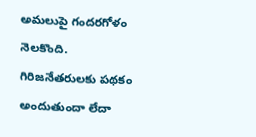అమలుపై గందరగోళం నెలకొంది. గిరిజనేతరులకు పథకం అందుతుందా లేదా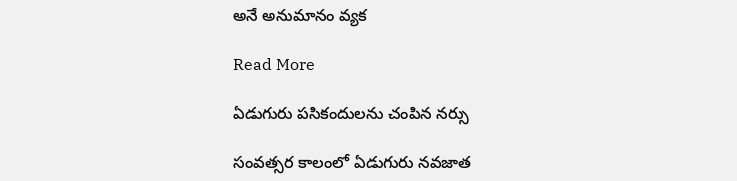అనే అనుమానం వ్యక

Read More

ఏడుగురు పసికందులను చంపిన నర్సు

సంవత్సర కాలంలో ఏడుగురు నవజాత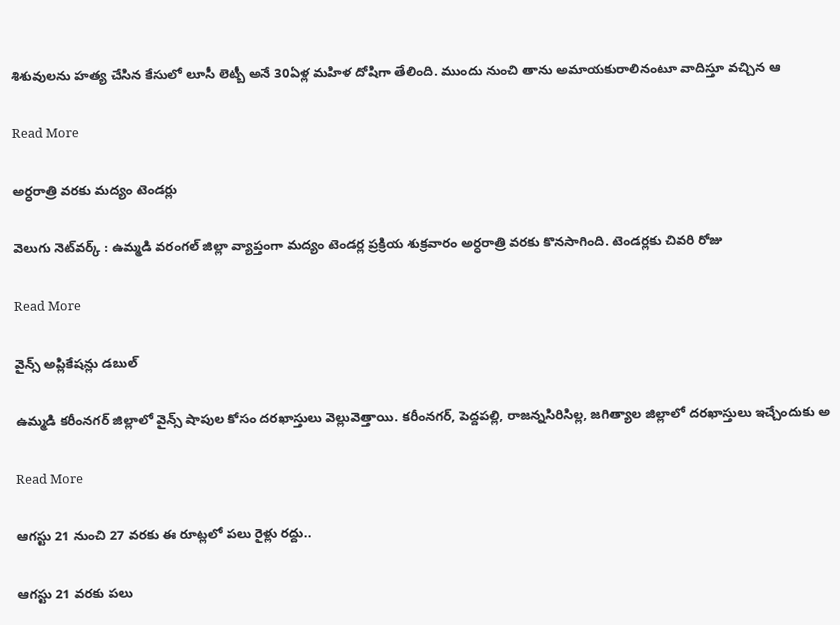శిశువులను హత్య చేసిన కేసులో లూసీ లెట్బీ అనే 30ఏళ్ల మహిళ దోషిగా తేలింది. ముందు నుంచి తాను అమాయకురాలినంటూ వాదిస్తూ వచ్చిన ఆ

Read More

అర్ధరాత్రి వరకు మద్యం టెండర్లు

వెలుగు నెట్‌వర్క్‌ : ఉమ్మడి వరంగల్‌ జిల్లా వ్యాప్తంగా మద్యం టెండర్ల ప్రక్రియ శుక్రవారం అర్ధరాత్రి వరకు కొనసాగింది. టెండర్లకు చివరి రోజు

Read More

వైన్స్ అప్లికేషన్లు డబుల్

ఉమ్మడి కరీంనగర్ జిల్లాలో వైన్స్ షాపుల కోసం దరఖాస్తులు వెల్లువెత్తాయి. కరీంనగర్, పెద్దపల్లి, రాజన్నసిరిసిల్ల, జగిత్యాల జిల్లాలో దరఖాస్తులు ఇచ్చేందుకు అ

Read More

ఆగస్టు 21 నుంచి 27 వరకు ఈ రూట్లలో పలు రైళ్లు రద్దు..

ఆగస్టు 21 వరకు పలు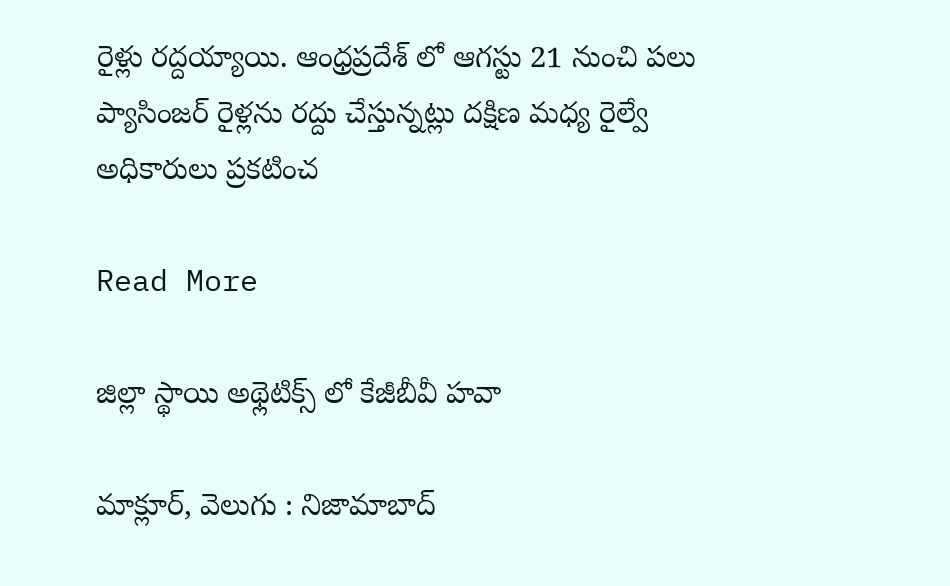రైళ్లు రద్దయ్యాయి. ఆంధ్రప్రదేశ్ లో ఆగస్టు 21 నుంచి పలు ప్యాసింజర్ రైళ్లను రద్దు చేస్తున్నట్లు దక్షిణ మధ్య రైల్వే అధికారులు ప్రకటించ

Read More

జిల్లా స్థాయి అథ్లెటిక్స్ లో కేజీబీవీ హవా

మాక్లూర్, వెలుగు : నిజామాబాద్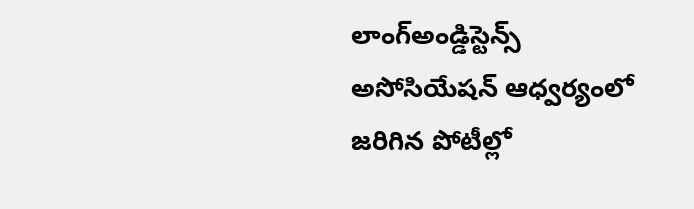లాంగ్అండ్డిస్టెన్స్ అసోసియేషన్ ఆధ్వర్యంలో జరిగిన పోటీల్లో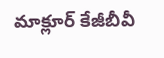మాక్లూర్ కేజీబీవీ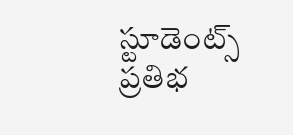స్టూడెంట్స్ ప్రతిభ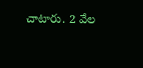చాటారు. 2 వేల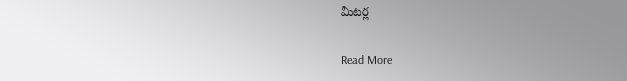మీటర్ల

Read More